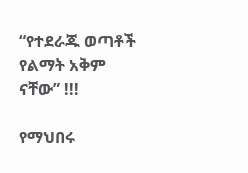“የተደራጁ ወጣቶች የልማት አቅም ናቸው” !!!

የማህበሩ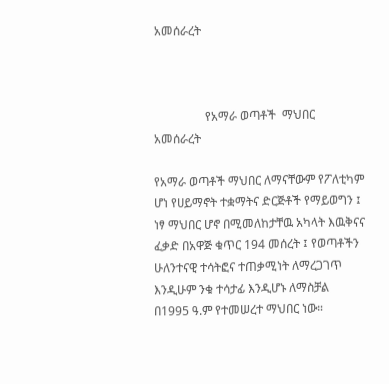አመሰራረት



                 የአማራ ወጣቶች  ማህበር  አመሰራረት

የአማራ ወጣቶች ማህበር ለማናቸውም የፖለቲካም ሆነ የሀይማኖት ተቋማትና ድርጅቶች የማይወግን ፤ ነፃ ማህበር ሆኖ በሚመለከታቸዉ አካላት እዉቅናና ፈቃድ በአዋጅ ቁጥር 194 መሰረት ፤ የወጣቶችን ሁለንተናዊ ተሳትፎና ተጠቃሚነት ለማረጋገጥ እንዲሁም ንቁ ተሳታፊ እንዲሆኑ ለማስቻል በ1995 ዓ.ም የተመሠረተ ማህበር ነው።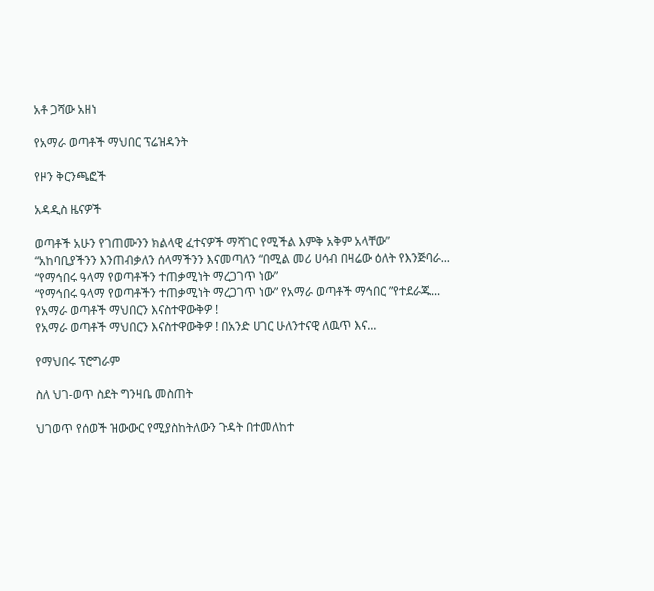አቶ ጋሻው አዘነ

የአማራ ወጣቶች ማህበር ፕሬዝዳንት

የዞን ቅርንጫፎች

አዳዲስ ዜናዎች

ወጣቶች አሁን የገጠሙንን ክልላዊ ፈተናዎች ማሻገር የሚችል እምቅ አቅም አላቸው”
“አከባቢያችንን እንጠብቃለን ሰላማችንን እናመጣለን “በሚል መሪ ሀሳብ በዛሬው ዕለት የእንጅባራ...
“የማኅበሩ ዓላማ የወጣቶችን ተጠቃሚነት ማረጋገጥ ነው”
“የማኅበሩ ዓላማ የወጣቶችን ተጠቃሚነት ማረጋገጥ ነው” የአማራ ወጣቶች ማኅበር ”የተደራጁ...
የአማራ ወጣቶች ማህበርን እናስተዋውቅዎ !
የአማራ ወጣቶች ማህበርን እናስተዋውቅዎ ! በአንድ ሀገር ሁለንተናዊ ለዉጥ እና...

የማህበሩ ፕሮግራም

ስለ ህገ-ወጥ ስደት ግንዛቤ መስጠት

ህገወጥ የሰወች ዝውውር የሚያስከትለውን ጉዳት በተመለከተ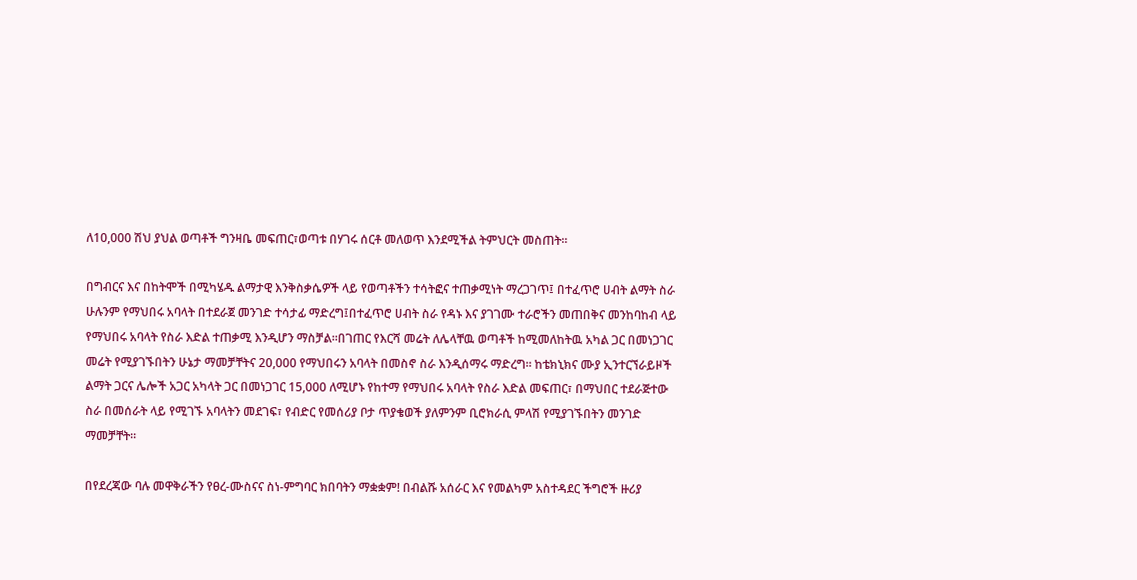ለ10,000 ሽህ ያህል ወጣቶች ግንዛቤ መፍጠር፣ወጣቱ በሃገሩ ሰርቶ መለወጥ እንደሚችል ትምህርት መስጠት።

በግብርና እና በከትሞች በሚካሄዱ ልማታዊ እንቅስቃሴዎች ላይ የወጣቶችን ተሳትፎና ተጠቃሚነት ማረጋገጥ፤ በተፈጥሮ ሀብት ልማት ስራ ሁሉንም የማህበሩ አባላት በተደራጀ መንገድ ተሳታፊ ማድረግ፤በተፈጥሮ ሀብት ስራ የዳኑ እና ያገገሙ ተራሮችን መጠበቅና መንከባከብ ላይ የማህበሩ አባላት የስራ እድል ተጠቃሚ እንዲሆን ማስቻል።በገጠር የእርሻ መሬት ለሌላቸዉ ወጣቶች ከሚመለከትዉ አካል ጋር በመነጋገር መሬት የሚያገኙበትን ሁኔታ ማመቻቸትና 20,000 የማህበሩን አባላት በመስኖ ስራ እንዲሰማሩ ማድረግ። ከቴክኒክና ሙያ ኢንተርኘራይዞች ልማት ጋርና ሌሎች አጋር አካላት ጋር በመነጋገር 15,000 ለሚሆኑ የከተማ የማህበሩ አባላት የስራ እድል መፍጠር፣ በማህበር ተደራጅተው ስራ በመሰራት ላይ የሚገኙ አባላትን መደገፍ፣ የብድር የመሰሪያ ቦታ ጥያቄወች ያለምንም ቢሮክራሲ ምላሽ የሚያገኙበትን መንገድ ማመቻቸት።

በየደረጃው ባሉ መዋቅራችን የፀረ-ሙስናና ስነ-ምግባር ክበባትን ማቋቋም! በብልሹ አሰራር እና የመልካም አስተዳደር ችግሮች ዙሪያ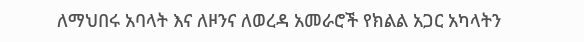ለማህበሩ አባላት እና ለዞንና ለወረዳ አመራሮች የክልል አጋር አካላትን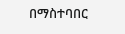በማስተባበር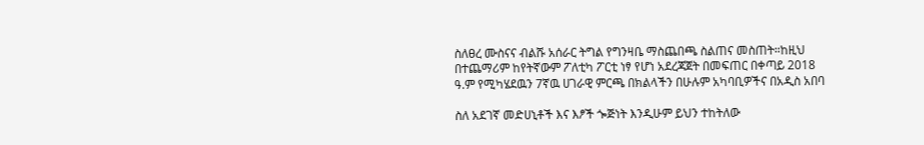ስለፀረ ሙስናና ብልሹ አሰራር ትግል የግንዛቤ ማስጨበጫ ስልጠና መስጠት።ከዚህ በተጨማሪም ከየትኛውም ፖለቲካ ፖርቲ ነፃ የሆነ አደረጃጀት በመፍጠር በቀጣይ 2018 ዓ.ም የሚካሄደዉን 7ኛዉ ሀገራዊ ምርጫ በክልላችን በሁሉም አካባቢዎችና በአዲስ አበባ

ስለ አደገኛ መድሀኒቶች እና እፆች ጐጅነት እንዲሁም ይህን ተከትለው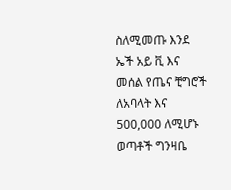ስለሚመጡ እንደ ኤች አይ ቪ እና መሰል የጤና ቺግሮች ለአባላት እና 500,000 ለሚሆኑ ወጣቶች ግንዛቤ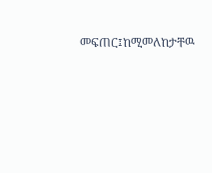መፍጠር፤ከሚመለከታቸዉ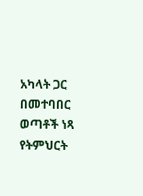አካላት ጋር በመተባበር ወጣቶች ነጻ የትምህርት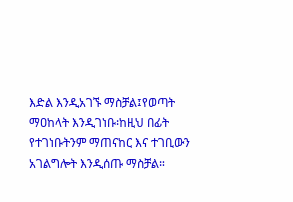እድል እንዲአገኙ ማስቻል፤የወጣት ማዐከላት እንዲገነቡ፡ከዚህ በፊት የተገነቡትንም ማጠናከር እና ተገቢውን አገልግሎት እንዲሰጡ ማስቻል።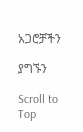አጋሮቻችን

ያግኙን

Scroll to Top